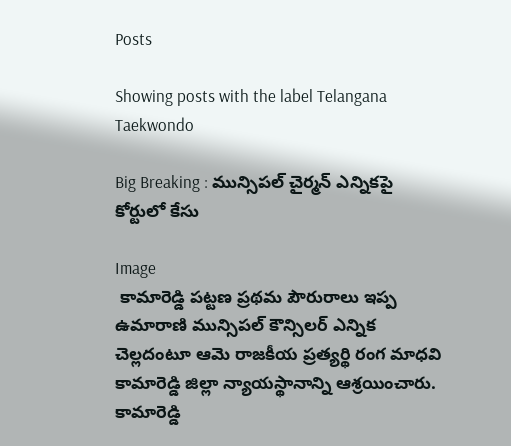Posts

Showing posts with the label Telangana Taekwondo

Big Breaking : మున్సిపల్ చైర్మన్ ఎన్నికపై కోర్టులో కేసు

Image
 కామారెడ్డి పట్టణ ప్రథమ పౌరురాలు ఇప్ప ఉమారాణి మున్సిపల్ కౌన్సిలర్ ఎన్నిక చెల్లదంటూ ఆమె రాజకీయ ప్రత్యర్థి రంగ మాధవి కామారెడ్డి జిల్లా న్యాయస్థానాన్ని ఆశ్రయించారు.   కామారెడ్డి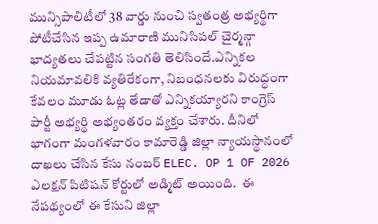మున్సిపాలిటీలో 38 వార్డు నుంచి స్వతంత్ర అభ్యర్థిగా పోటీచేసిన ఇప్ప ఉమారాణి మునిసిపల్ చైర్మన్గా భాద్యతలు చేపట్టిన సంగతి తెలిసిందే.ఎన్నికల నియమావలికి వ్యతిరేకంగా, నిబంధనలకు విరుద్ధంగా కేవలం మూడు ఓట్ల తేడాతో ఎన్నికయ్యారని కాంగ్రెస్ పార్టీ అభ్యర్థి అభ్యంతరం వ్యక్తం చేశారు. దీనిలో భాగంగా మంగళవారం కామారెడ్డి జిల్లా న్యాయస్థానంలో దాఖలు చేసిన కేసు నంబర్ ELEC. OP 1 OF 2026 ఎలక్షన్ పిటిషన్ కోర్టులో అడ్మిట్ అయింది.  ఈ నేపథ్యంలో ఈ కేసుని జిల్లా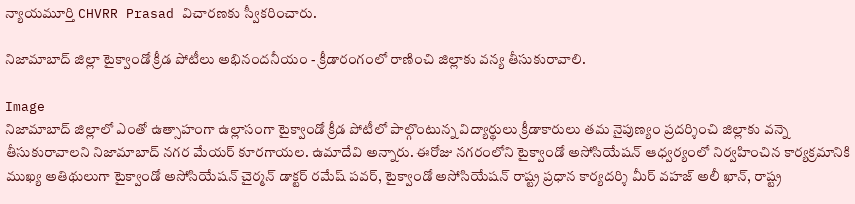న్యాయమూర్తి CHVRR Prasad విచారణకు స్వీకరించారు.

నిజామాబాద్ జిల్లా టైక్వాండో క్రీడ పోటీలు అభినందనీయం - క్రీడారంగంలో రాణించి జిల్లాకు వన్య తీసుకురావాలి.

Image
నిజామాబాద్ జిల్లాలో ఎంతో ఉత్సాహంగా ఉల్లాసంగా టైక్వాండో క్రీడ పోటీలో పాల్గొంటున్న విద్యార్థులు క్రీడాకారులు తమ నైపుణ్యం ప్రదర్శించి జిల్లాకు వన్నె తీసుకురావాలని నిజామాబాద్ నగర మేయర్ కూరగాయల. ఉమాదేవి అన్నారు. ఈరోజు నగరంలోని టైక్వాండో అసోసియేషన్ ఆధ్వర్యంలో నిర్వహించిన కార్యక్రమానికి ముఖ్య అతిథులుగా టైక్వాండో అసోసియేషన్ చైర్మన్ డాక్టర్ రమేష్ పవర్, టైక్వాండో అసోసియేషన్ రాష్ట్ర ప్రధాన కార్యదర్శి మీర్ వహజ్ అలీ ఖాన్, రాష్ట్ర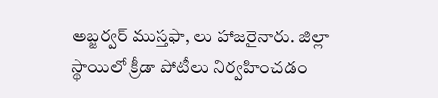అబ్జర్వర్ ముస్తఫా, లు హాజరైనారు. జిల్లా స్థాయిలో క్రీడా పోటీలు నిర్వహించడం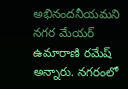అభినందనీయమని నగర మేయర్ ఉమారాణి రమేష్ అన్నారు. నగరంలో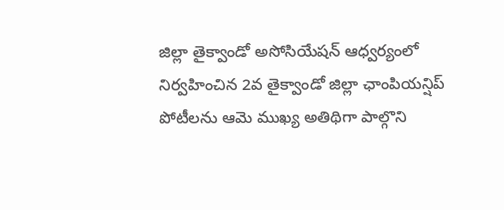జిల్లా తైక్వాండో అసోసియేషన్ ఆధ్వర్యంలో నిర్వహించిన 2వ తైక్వాండో జిల్లా ఛాంపియన్షిప్ పోటీలను ఆమె ముఖ్య అతిథిగా పాల్గొని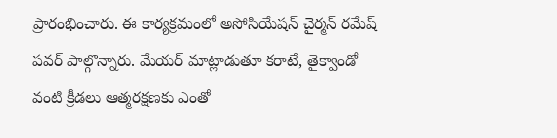ప్రారంభించారు. ఈ కార్యక్రమంలో అసోసియేషన్ చైర్మన్ రమేష్ పవర్ పాల్గొన్నారు. మేయర్ మాట్లాడుతూ కరాటే, తైక్వాండో వంటి క్రీడలు ఆత్మరక్షణకు ఎంతో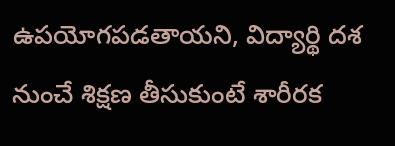ఉపయోగపడతాయని, విద్యార్థి దశ నుంచే శిక్షణ తీసుకుంటే శారీరక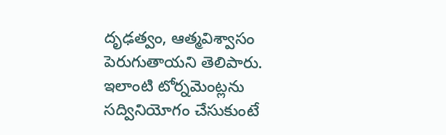దృఢత్వం, ఆత్మవిశ్వాసం పెరుగుతాయని తెలిపారు. ఇలాంటి టోర్నమెంట్లను సద్వినియోగం చేసుకుంటే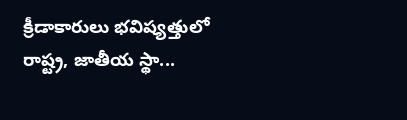క్రీడాకారులు భవిష్యత్తులో రాష్ట్ర, జాతీయ స్థా...